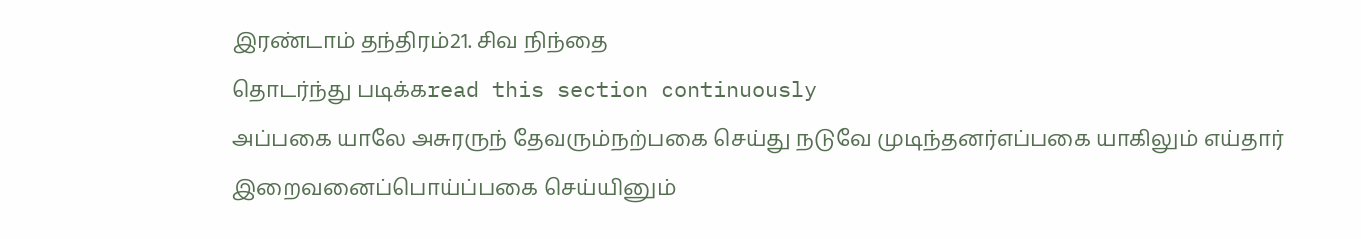இரண்டாம் தந்திரம்21. சிவ நிந்தை
தொடர்ந்து படிக்கread this section continuously
அப்பகை யாலே அசுரருந் தேவரும்நற்பகை செய்து நடுவே முடிந்தனர்எப்பகை யாகிலும் எய்தார் இறைவனைப்பொய்ப்பகை செய்யினும்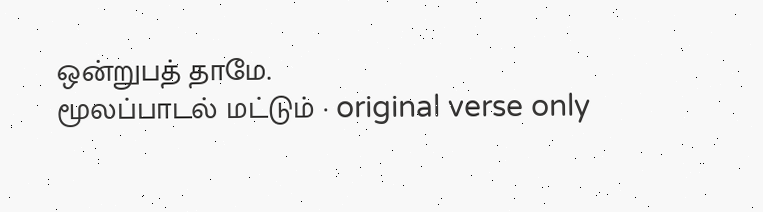ஒன்றுபத் தாமே.
மூலப்பாடல் மட்டும் · original verse only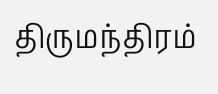திருமந்திரம்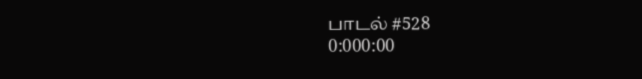பாடல் #528
0:000:00